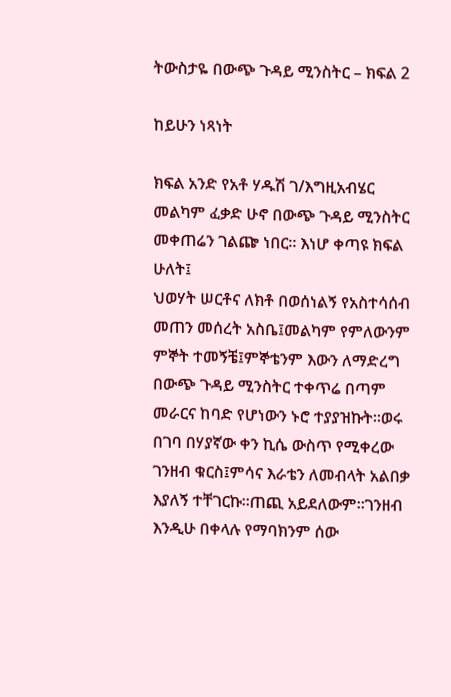ትውስታዬ በውጭ ጉዳይ ሚንስትር – ክፍል 2

ከይሁን ነጻነት

ክፍል አንድ የአቶ ሃዱሽ ገ/እግዚአብሄር መልካም ፈቃድ ሁኖ በውጭ ጉዳይ ሚንስትር መቀጠሬን ገልጬ ነበር። እነሆ ቀጣዩ ክፍል ሁለት፤
ህወሃት ሠርቶና ለክቶ በወሰነልኝ የአስተሳሰብ መጠን መሰረት አስቤ፤መልካም የምለውንም ምኞት ተመኝቼ፤ምኞቴንም እውን ለማድረግ በውጭ ጉዳይ ሚንስትር ተቀጥሬ በጣም መራርና ከባድ የሆነውን ኑሮ ተያያዝኩት።ወሩ በገባ በሃያኛው ቀን ኪሴ ውስጥ የሚቀረው ገንዘብ ቁርስ፤ምሳና እራቴን ለመብላት አልበቃ እያለኝ ተቸገርኩ።ጠጪ አይደለውም።ገንዘብ እንዲሁ በቀላሉ የማባክንም ሰው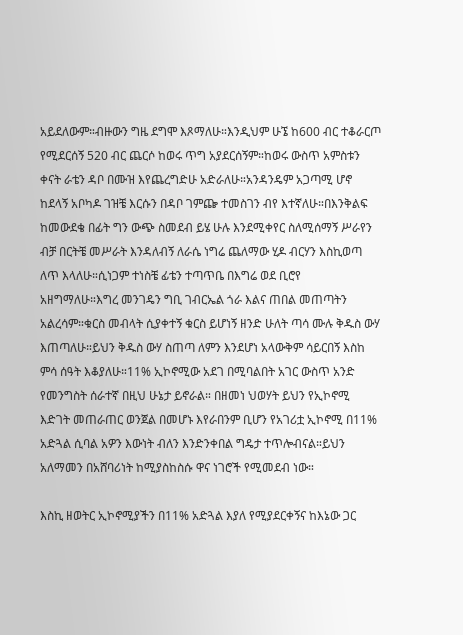አይደለውም።ብዙውን ግዜ ደግሞ እጾማለሁ።እንዲህም ሁኜ ከ600 ብር ተቆራርጦ የሚደርሰኝ 520 ብር ጨርሶ ከወሩ ጥግ አያደርሰኝም።ከወሩ ውስጥ አምስቱን ቀናት ራቴን ዳቦ በሙዝ እየጨረግድሁ አድራለሁ።አንዳንዴም አጋጣሚ ሆኖ ከደላኝ አቦካዶ ገዝቼ እርሱን በዳቦ ገምጬ ተመስገን ብየ እተኛለሁ።በእንቅልፍ ከመውደቄ በፊት ግን ውጭ ስመደብ ይሄ ሁሉ እንደሚቀየር ስለሚሰማኝ ሥራየን ብቻ በርትቼ መሥራት እንዳለብኝ ለራሴ ነግሬ ጨለማው ሂዶ ብርሃን እስኪወጣ ለጥ እላለሁ።ሲነጋም ተነስቼ ፊቴን ተጣጥቤ በእግሬ ወደ ቢሮየ አዘግማለሁ።እግረ መንገዴን ግቢ ገብርኤል ጎራ እልና ጠበል መጠጣትን አልረሳም።ቁርስ መብላት ሲያቀተኝ ቁርስ ይሆነኝ ዘንድ ሁለት ጣሳ ሙሉ ቅዱስ ውሃ እጠጣለሁ።ይህን ቅዱስ ውሃ ስጠጣ ለምን እንደሆነ አላውቅም ሳይርበኝ እስከ ምሳ ሰዓት እቆያለሁ።11% ኢኮኖሚው አደገ በሚባልበት አገር ውስጥ አንድ የመንግስት ሰራተኛ በዚህ ሁኔታ ይኖራል። በዘመነ ህወሃት ይህን የኢኮኖሚ እድገት መጠራጠር ወንጀል በመሆኑ እየራበንም ቢሆን የአገሪቷ ኢኮኖሚ በ11% አድጓል ሲባል አዎን እውነት ብለን እንድንቀበል ግዴታ ተጥሎብናል።ይህን አለማመን በአሸባሪነት ከሚያስከስሱ ዋና ነገሮች የሚመደብ ነው።

እስኪ ዘወትር ኢኮኖሚያችን በ11% አድጓል እያለ የሚያደርቀኝና ከእኔው ጋር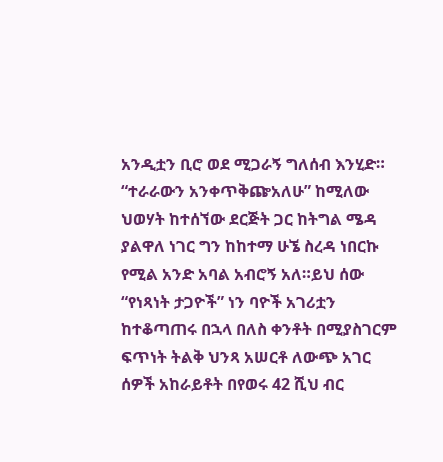አንዲቷን ቢሮ ወደ ሚጋራኝ ግለሰብ እንሂድ።
“ተራራውን አንቀጥቅጬአለሁ” ከሚለው ህወሃት ከተሰኘው ደርጅት ጋር ከትግል ሜዳ ያልዋለ ነገር ግን ከከተማ ሁኜ ስረዳ ነበርኩ የሚል አንድ አባል አብሮኝ አለ።ይህ ሰው “የነጻነት ታጋዮች” ነን ባዮች አገሪቷን ከተቆጣጠሩ በኋላ በለስ ቀንቶት በሚያስገርም ፍጥነት ትልቅ ህንጻ አሠርቶ ለውጭ አገር ሰዎች አከራይቶት በየወሩ 42 ሺህ ብር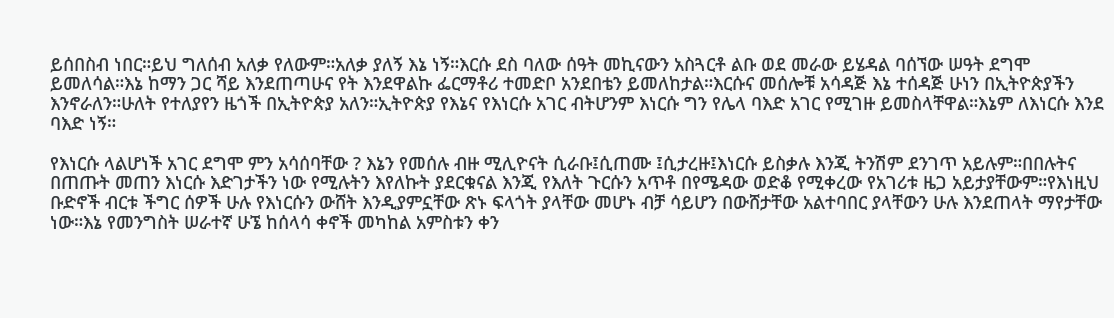ይሰበስብ ነበር።ይህ ግለሰብ አለቃ የለውም።አለቃ ያለኝ እኔ ነኝ።እርሱ ደስ ባለው ሰዓት መኪናውን አስጓርቶ ልቡ ወደ መራው ይሄዳል ባሰኘው ሠዓት ደግሞ ይመለሳል።እኔ ከማን ጋር ሻይ እንደጠጣሁና የት እንደዋልኩ ፌርማቶሪ ተመድቦ አንደበቴን ይመለከታል።እርሱና መሰሎቹ አሳዳጅ እኔ ተሰዳጅ ሁነን በኢትዮጵያችን እንኖራለን።ሁለት የተለያየን ዜጎች በኢትዮጵያ አለን።ኢትዮጵያ የእኔና የእነርሱ አገር ብትሆንም እነርሱ ግን የሌላ ባእድ አገር የሚገዙ ይመስላቸዋል።እኔም ለእነርሱ እንደ ባእድ ነኝ።

የእነርሱ ላልሆነች አገር ደግሞ ምን አሳሰባቸው ? እኔን የመሰሉ ብዙ ሚሊዮናት ሲራቡ፤ሲጠሙ ፤ሲታረዙ፤እነርሱ ይስቃሉ እንጂ ትንሽም ደንገጥ አይሉም።በበሉትና በጠጡት መጠን እነርሱ እድገታችን ነው የሚሉትን እየለኩት ያደርቁናል እንጂ የእለት ጉርሱን አጥቶ በየሜዳው ወድቆ የሚቀረው የአገሪቱ ዜጋ አይታያቸውም።የእነዚህ ቡድኖች ብርቱ ችግር ሰዎች ሁሉ የእነርሱን ውሸት እንዲያምኗቸው ጽኑ ፍላጎት ያላቸው መሆኑ ብቻ ሳይሆን በውሸታቸው አልተባበር ያላቸውን ሁሉ እንደጠላት ማየታቸው ነው።እኔ የመንግስት ሠራተኛ ሁኜ ከሰላሳ ቀኖች መካከል አምስቱን ቀን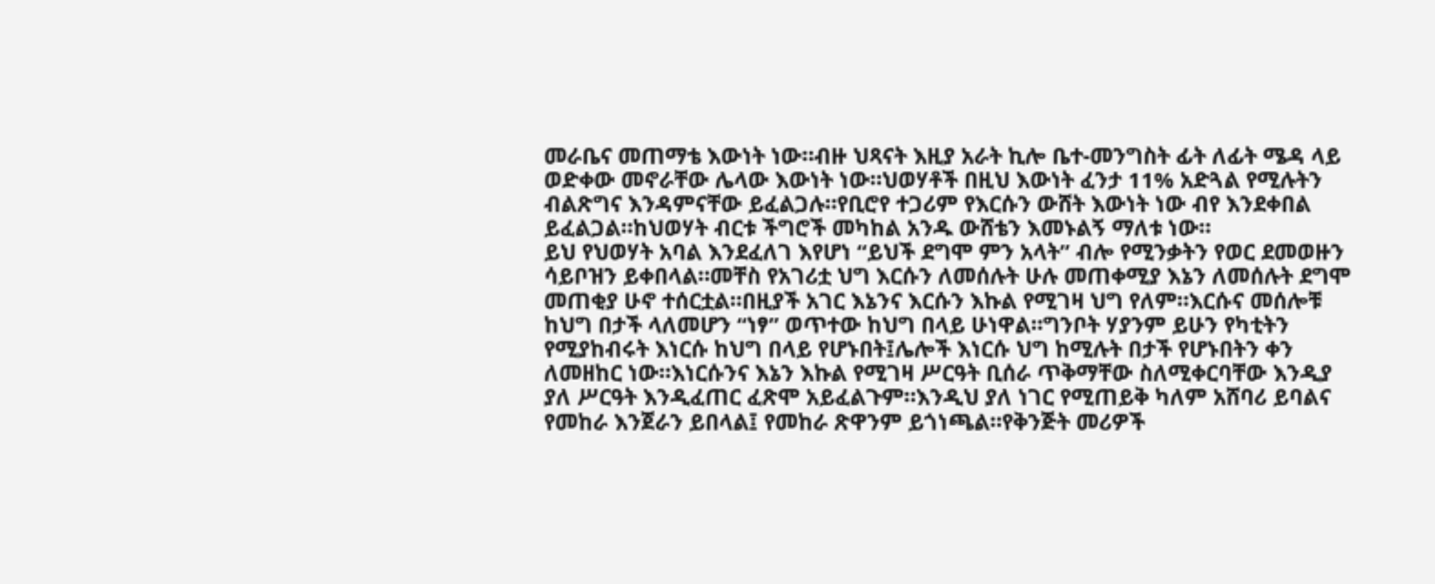መራቤና መጠማቴ እውነት ነው።ብዙ ህጻናት እዚያ አራት ኪሎ ቤተ-መንግስት ፊት ለፊት ሜዳ ላይ ወድቀው መኖራቸው ሌላው እውነት ነው።ህወሃቶች በዚህ እውነት ፈንታ 11% አድጓል የሚሉትን ብልጽግና እንዳምናቸው ይፈልጋሉ።የቢሮየ ተጋሪም የእርሱን ውሸት እውነት ነው ብየ እንደቀበል ይፈልጋል።ከህወሃት ብርቱ ችግሮች መካከል አንዱ ውሸቴን እመኑልኝ ማለቱ ነው።
ይህ የህወሃት አባል እንደፈለገ እየሆነ “ይህች ደግሞ ምን አላት” ብሎ የሚንቃትን የወር ደመወዙን ሳይቦዝን ይቀበላል።መቸስ የአገሪቷ ህግ እርሱን ለመሰሉት ሁሉ መጠቀሚያ እኔን ለመሰሉት ደግሞ መጠቂያ ሁኖ ተሰርቷል።በዚያች አገር እኔንና እርሱን እኩል የሚገዛ ህግ የለም።እርሱና መሰሎቹ ከህግ በታች ላለመሆን “ነፃ” ወጥተው ከህግ በላይ ሁነዋል።ግንቦት ሃያንም ይሁን የካቲትን የሚያከብሩት እነርሱ ከህግ በላይ የሆኑበት፤ሌሎች እነርሱ ህግ ከሚሉት በታች የሆኑበትን ቀን ለመዘከር ነው።እነርሱንና እኔን እኩል የሚገዛ ሥርዓት ቢሰራ ጥቅማቸው ስለሚቀርባቸው እንዲያ ያለ ሥርዓት እንዲፈጠር ፈጽሞ አይፈልጉም።እንዲህ ያለ ነገር የሚጠይቅ ካለም አሸባሪ ይባልና የመከራ እንጀራን ይበላል፤ የመከራ ጽዋንም ይጎነጫል።የቅንጅት መሪዎች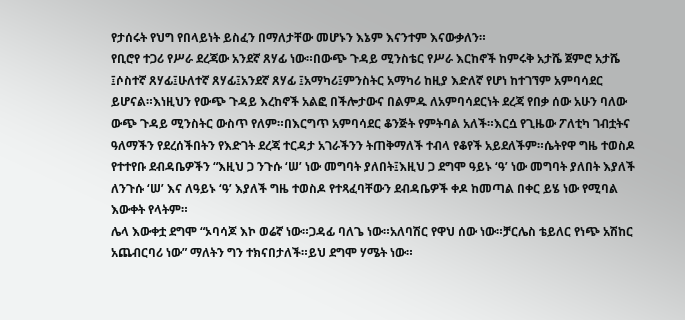የታሰሩት የህግ የበላይነት ይስፈን በማለታቸው መሆኑን እኔም እናንተም እናውቃለን።
የቢሮየ ተጋሪ የሥራ ደረጃው አንደኛ ጸሃፊ ነው።በውጭ ጉዳይ ሚንስቴር የሥራ እርከኖች ከምሩቅ አታሼ ጀምሮ አታሼ ፤ሶስተኛ ጸሃፊ፤ሁለተኛ ጸሃፊ፤አንደኛ ጸሃፊ ፤አማካሪ፤ምንስትር አማካሪ ከዚያ እድለኛ የሆነ ከተገኘም አምባሳደር ይሆናል።እነዚህን የውጭ ጉዳይ እረከኖች አልፎ በችሎታውና በልምዱ ለአምባሳደርነት ደረጃ የበቃ ሰው አሁን ባለው ውጭ ጉዳይ ሚንስትር ውስጥ የለም።በእርግጥ አምባሳደር ቆንጅት የምትባል አለች።እርሷ የጊዜው ፖለቲካ ገብቷትና ዓለማችን የደረሰችበትን የእድገት ደረጃ ተርዳታ አገራችንን ትጠቅማለች ተብላ የቆየች አይደለችም።ሴትየዋ ግዜ ተወስዶ የተተየቡ ደብዳቤዎችን “እዚህ ጋ ንጉሱ ‘ሠ’ ነው መግባት ያለበት፤እዚህ ጋ ደግሞ ዓይኑ ‘ዓ’ ነው መግባት ያለበት እያለች ለንጉሱ ‘ሠ’ እና ለዓይኑ ‘ዓ’ እያለች ግዜ ተወስዶ የተጻፈባቸውን ደብዳቤዎች ቀዶ ከመጣል በቀር ይሄ ነው የሚባል እውቀት የላትም።
ሌላ እውቀቷ ደግሞ “ኦባሳጆ እኮ ወሬኛ ነው።ጋዳፊ ባለጌ ነው።አለባሽር የዋህ ሰው ነው።ቻርሌስ ቴይለር የነጭ አሽከር አጨብርባሪ ነው” ማለትን ግን ተክናበታለች።ይህ ደግሞ ሃሜት ነው።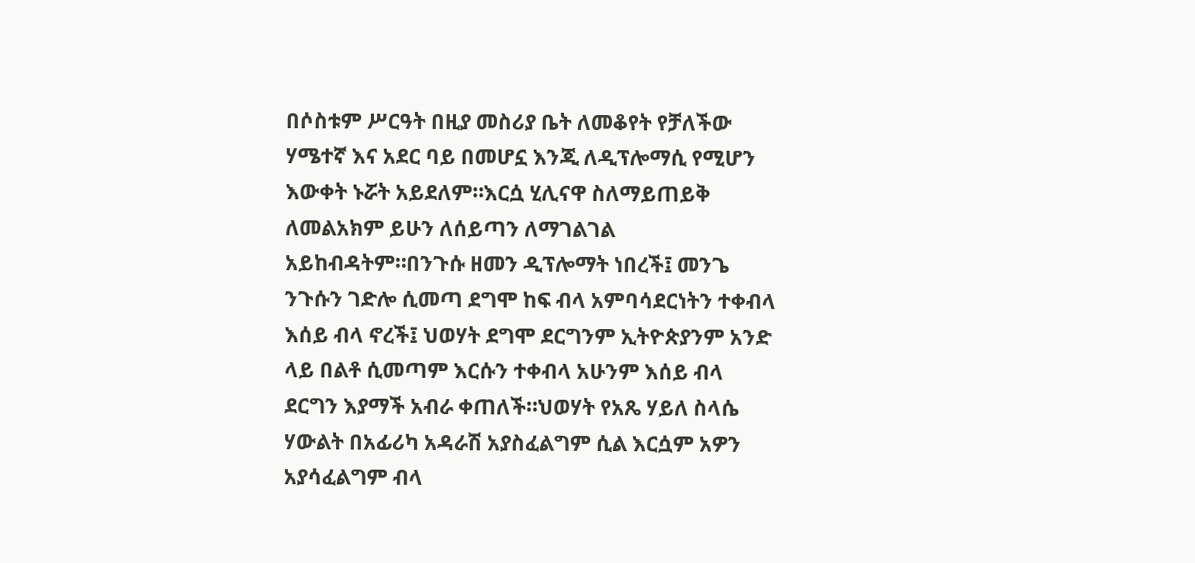በሶስቱም ሥርዓት በዚያ መስሪያ ቤት ለመቆየት የቻለችው ሃሜተኛ እና አደር ባይ በመሆኗ እንጂ ለዲፕሎማሲ የሚሆን እውቀት ኑሯት አይደለም።እርሷ ሂሊናዋ ስለማይጠይቅ ለመልአክም ይሁን ለሰይጣን ለማገልገል አይከብዳትም።በንጉሱ ዘመን ዲፕሎማት ነበረች፤ መንጌ ንጉሱን ገድሎ ሲመጣ ደግሞ ከፍ ብላ አምባሳደርነትን ተቀብላ እሰይ ብላ ኖረች፤ ህወሃት ደግሞ ደርግንም ኢትዮጵያንም አንድ ላይ በልቶ ሲመጣም እርሱን ተቀብላ አሁንም እሰይ ብላ ደርግን እያማች አብራ ቀጠለች።ህወሃት የአጼ ሃይለ ስላሴ ሃውልት በአፊሪካ አዳራሽ አያስፈልግም ሲል እርሷም አዎን አያሳፈልግም ብላ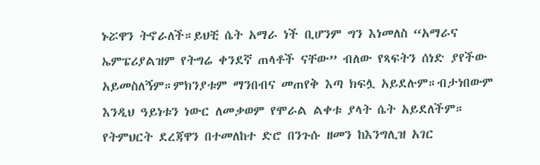ኑሯዋን ትኖራለች።ይህቺ ሴት አማራ ነች ቢሆንም ግን እነመለስ “አማራና ኤምፔሪያልዝም የትግሬ ቀንደኛ ጠላቶች ናቸው” ብለው የጻፍትን ሰነድ ያየችው አይመስለኝም።ምክንያቱም ማንበብና መጠየቅ እጣ ክፍሏ አይደሉም።ብታነበውም እንዲህ ዓይነቱን ነውር ለመቃወም የሞራል ልቀቱ ያላት ሴት አይደለችም።
የትምህርት ደረጃዋን በተመለከተ ድሮ በንጉሱ ዘመን ከእንግሊዝ አገር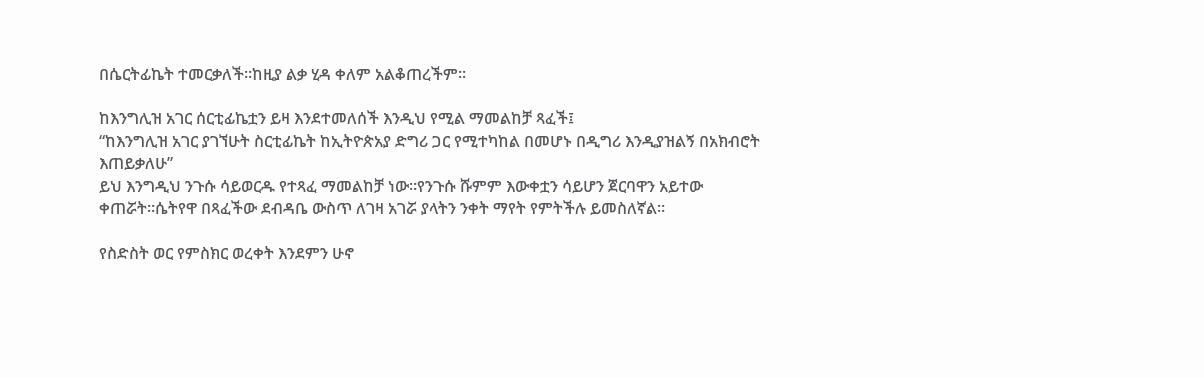በሴርትፊኬት ተመርቃለች።ከዚያ ልቃ ሂዳ ቀለም አልቆጠረችም።

ከእንግሊዝ አገር ሰርቲፊኬቷን ይዛ እንደተመለሰች እንዲህ የሚል ማመልከቻ ጻፈች፤
“ከእንግሊዝ አገር ያገኘሁት ስርቲፊኬት ከኢትዮጵአያ ድግሪ ጋር የሚተካከል በመሆኑ በዲግሪ እንዲያዝልኝ በአክብሮት እጠይቃለሁ”
ይህ እንግዲህ ንጉሱ ሳይወርዱ የተጻፈ ማመልከቻ ነው።የንጉሱ ሹምም እውቀቷን ሳይሆን ጀርባዋን አይተው ቀጠሯት።ሴትየዋ በጻፈችው ደብዳቤ ውስጥ ለገዛ አገሯ ያላትን ንቀት ማየት የምትችሉ ይመስለኛል።

የስድስት ወር የምስክር ወረቀት እንደምን ሁኖ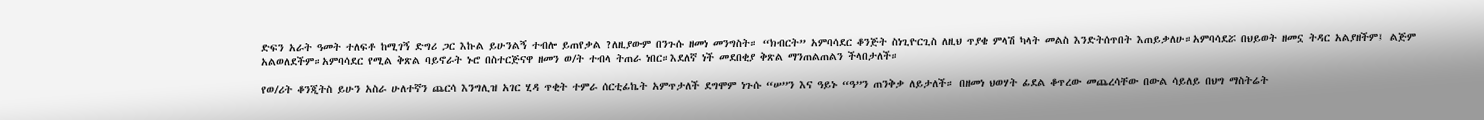ድፍን አራት ዓመት ተለፍቶ ከሚገኝ ድግሪ ጋር እኩል ይሁንልኝ ተብሎ ይጠየቃል ?ለዚያውም በንጉሱ ዘመነ መንግስት። “ክብርት” አምባሳደር ቆንጅት ስነጊዮርጊስ ለዚህ ጥያቄ ምላሽ ካላት መልስ እንድትሰጥበት እጠይቃለሁ።አምባሳደሯ በህይወት ዘመኗ ትዳር አልያዘችም፤ ልጅም አልወለደችም።አምባሳደር የሚል ቅጽል ባይኖራት ኑሮ በስተርጅናዋ ዘመን ወ/ት ተብላ ትጠራ ነበር።እደለኛ ነች መደበቂያ ቅጽል ማንጠልጠልን ችላበታለች።

የወ/ሪት ቆንጂትስ ይሁን አስራ ሁለተኛን ጨርሳ እንግሊዝ አገር ሂዳ ጥቂት ተምራ ሰርቲፊኬት አምጥታለች ደግሞም ነጉሱ “ሠ”ን እና ዓይኑ “ዓ”ን ጠንቅቃ ለይታለች። በዘመነ ህወሃት ፊደል ቆጥረው መጨረሳቸው በውል ሳይለይ በህግ ማስትሬት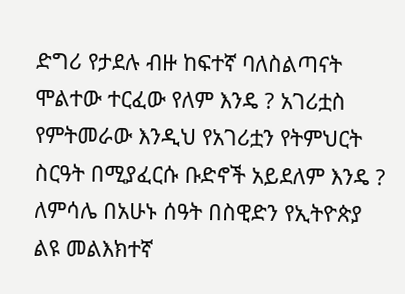ድግሪ የታደሉ ብዙ ከፍተኛ ባለስልጣናት ሞልተው ተርፈው የለም እንዴ ? አገሪቷስ የምትመራው እንዲህ የአገሪቷን የትምህርት ስርዓት በሚያፈርሱ ቡድኖች አይደለም እንዴ ? ለምሳሌ በአሁኑ ሰዓት በስዊድን የኢትዮጵያ ልዩ መልእክተኛ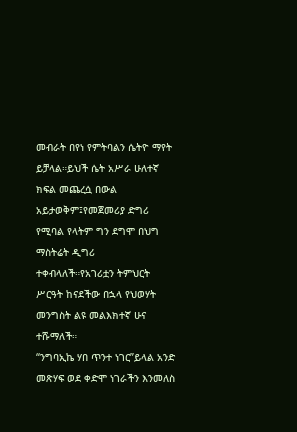መብራት በየነ የምትባልን ሴትዮ ማየት ይቻላል።ይህች ሴት አሥራ ሁለተኛ ክፍል መጨረሷ በውል አይታወቅም፤የመጀመሪያ ድግሪ የሚባል የላትም ግን ደግሞ በህግ ማስትሬት ዲግሪ ተቀብላለች።የአገሪቷን ትምህርት ሥርዓት ከናደችው በኋላ የህወሃት መንግስት ልዩ መልእክተኛ ሁና ተሹማለች።
“ንግባኢኬ ሃበ ጥንተ ነገር”ይላል አንድ መጽሃፍ ወደ ቀድሞ ነገራችን እንመለስ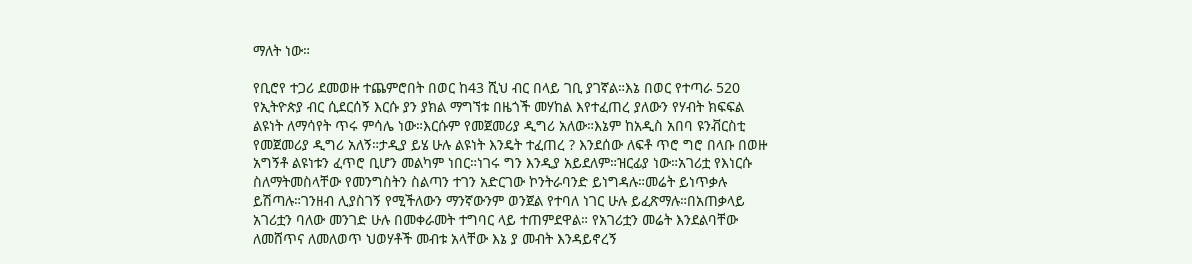ማለት ነው።

የቢሮየ ተጋሪ ደመወዙ ተጨምሮበት በወር ከ43 ሺህ ብር በላይ ገቢ ያገኛል።እኔ በወር የተጣራ 520 የኢትዮጵያ ብር ሲደርሰኝ እርሱ ያን ያክል ማግኘቱ በዜጎች መሃከል እየተፈጠረ ያለውን የሃብት ክፍፍል ልዩነት ለማሳየት ጥሩ ምሳሌ ነው።እርሱም የመጀመሪያ ዲግሪ አለው።እኔም ከአዲስ አበባ ዩንቭርስቲ የመጀመሪያ ዲግሪ አለኝ።ታዲያ ይሄ ሁሉ ልዩነት እንዴት ተፈጠረ ? እንደሰው ለፍቶ ጥሮ ግሮ በላቡ በወዙ አግኝቶ ልዩነቱን ፈጥሮ ቢሆን መልካም ነበር።ነገሩ ግን እንዲያ አይደለም።ዝርፊያ ነው።አገሪቷ የእነርሱ ስለማትመስላቸው የመንግስትን ስልጣን ተገን አድርገው ኮንትራባንድ ይነግዳሉ።መሬት ይነጥቃሉ ይሽጣሉ።ገንዘብ ሊያስገኝ የሚችለውን ማንኛውንም ወንጀል የተባለ ነገር ሁሉ ይፈጽማሉ።በአጠቃላይ አገሪቷን ባለው መንገድ ሁሉ በመቀራመት ተግባር ላይ ተጠምደዋል። የአገሪቷን መሬት እንደልባቸው ለመሸጥና ለመለወጥ ህወሃቶች መብቱ አላቸው እኔ ያ መብት እንዳይኖረኝ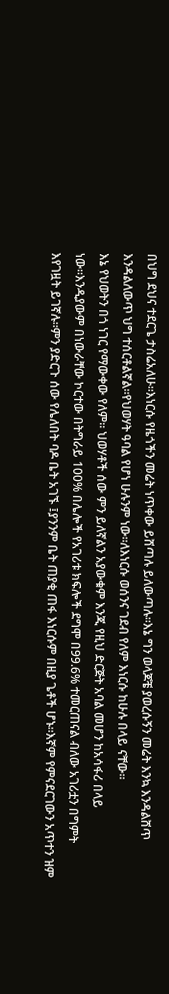በህግ ደህና ተደርጌ ታስሬአለሁ።እነርሱ የዜጎችን መሬት ነጥቀው ይሸጣሉ ይለውጣሉ።እኔ ግን ወላጆቼ ያወረሱኝን መሬት እንኳ እንዳልሸጥ እንዳልለውጥ ህግ ተሰርቶልኛል።የህወሃት ዓባል የሆነ ሁሉንም ነው።ለእነርሱ ወሰንና ገደብ የለም እነርሱ ከሁሉ በላይ ናቸው።
እኔ የህወትን በጎ ነገር የማውቀው የለም። ህወሃቶች ሰው ምን ይለኛልን አያውቁም እንጂ የዚህ ድርጅት አባል መሆን ከአሳፋሪ በላይ ነው።እንዲያውም በነውራቸው ኮርተው በትግራይ 100% በሌሎች የአገሪቱ ክፍሎች ደግሞ በ99.6% ተመርጠናል ብለው አገሪቷን በግምት እየገዟት ይገኛሉ።ምን ያድርጉ ሰው የሌለበት ባዶ ቤት አገኙ ፤ያንንም ቤት ጠያቂ ጠፋ እነርሱም በዚያ ጌቶች ሆኑ።እኛም የምናደርገውን አጥተን ዝም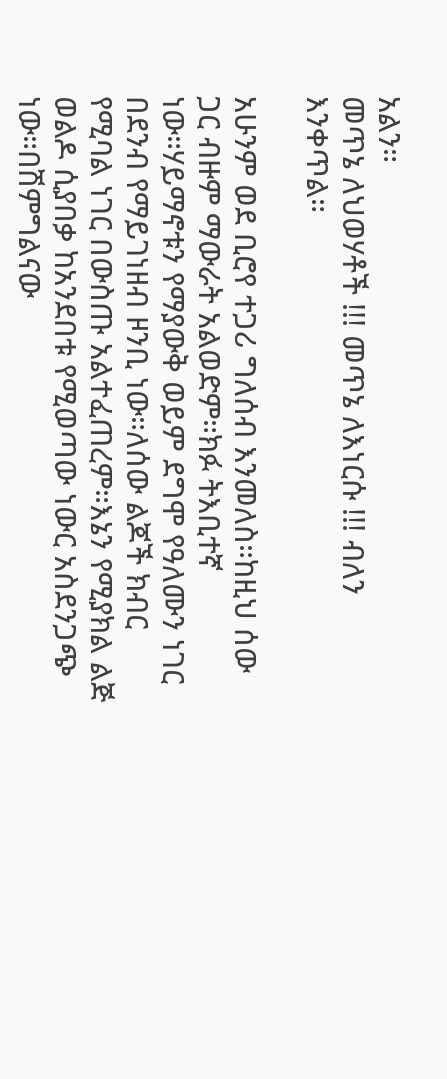አልን።
መጥኔ ለህወሃቶች !!! መጥኔ ለእነርሱ !!! ብለን እንቀጥል።

አሁንም ወደ ቢሮየ ተጋሪ ግለሰብ እንመለስ።ከዚህ ሰው ጋር ብዙም ማውራት አልወድም።ክፉ ትእቢተኛ ነው።ሃይማኖቱን የማያውቅ ወይም ደግሞ የዓለሙን ነገር በደንብ የማይገነዘብ ዞንቢ ነው።ለሰው ልጆች ክብር የሚባል ነገር በውስጡ አልተፈጠረም።እኔን የሚያክል ልጅ ወልዶ ሲያበቃ ከአንደበቱ የሚወጣው ነውር አስደንጋጭ ነው።በሽምግልናው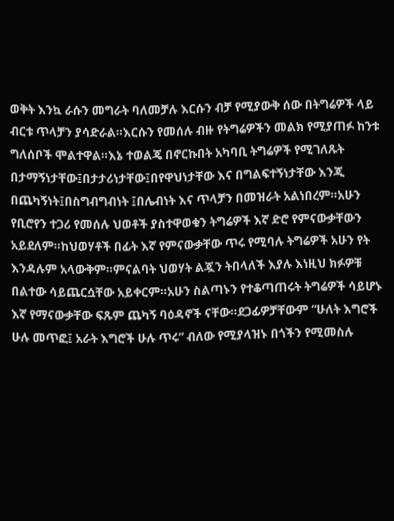ወቅት እንኳ ራሱን መግራት ባለመቻሉ እርሱን ብቻ የሚያውቅ ሰው በትግሬዎች ላይ ብርቱ ጥላቻን ያሳድራል።እርሱን የመሰሉ ብዙ የትግሬዎችን መልክ የሚያጠፉ ከንቱ ግለሰቦች ሞልተዋል።እኔ ተወልጄ በኖርኩበት አካባቢ ትግሬዎች የሚገለጹት በታማኝነታቸው፤በታታሪነታቸው፤በየዋህነታቸው እና በግልፍተኝነታቸው እንጂ በጨካኝነት፤በስግብግብነት ፤በሌብነት እና ጥላቻን በመዝራት አልነበረም።አሁን የቢሮየን ተጋሪ የመሰሉ ህወቶች ያስተዋወቁን ትግሬዎች እኛ ድሮ የምናውቃቸውን አይደለም።ከህወሃቶች በፊት እኛ የምናውቃቸው ጥሩ የሚባሉ ትግሬዎች አሁን የት እንዳሉም አላውቅም።ምናልባት ህወሃት ልጇን ትበላለች እያሉ እነዚህ ክፉዎቹ በልተው ሳይጨርሷቸው አይቀርም።አሁን ስልጣኑን የተቆጣጠሩት ትግሬዎች ሳይሆኑ እኛ የማናውቃቸው ፍጹም ጨካኝ ባዕዳኖች ናቸው።ደጋፊዎቻቸውም “ሁለት እግሮች ሁሉ መጥፎ፤ አራት እግሮች ሁሉ ጥሩ” ብለው የሚያላዝኑ በጎችን የሚመስሉ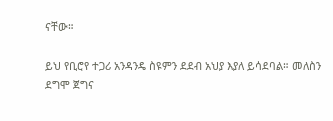ናቸው።

ይህ የቢሮየ ተጋሪ አንዳንዴ ስዩምን ደደብ አህያ እያለ ይሳደባል። መለስን ደግሞ ጀግና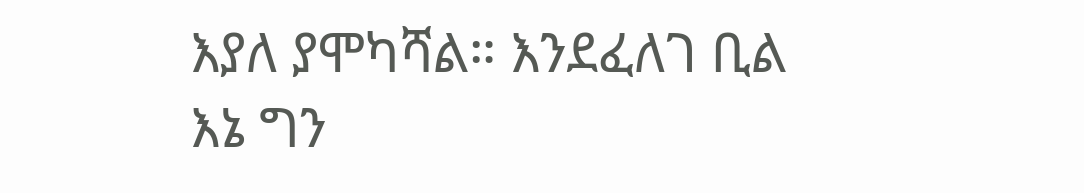እያለ ያሞካሻል። እንደፈለገ ቢል እኔ ግን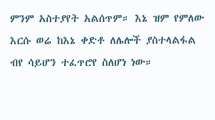ምንም አስተያየት አልሰጥም። እኔ ዝም የምለው እርሱ ወሬ ከእኔ ቀድቶ ለሌሎች ያስተላልፋል ብየ ሳይሆን ተፈጥሮየ ስለሆነ ነው።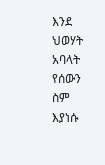እንደ ህወሃት አባላት የሰውን ስም እያነሱ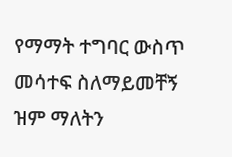የማማት ተግባር ውስጥ መሳተፍ ስለማይመቸኝ ዝም ማለትን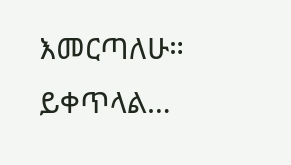እመርጣለሁ።
ይቀጥላል…